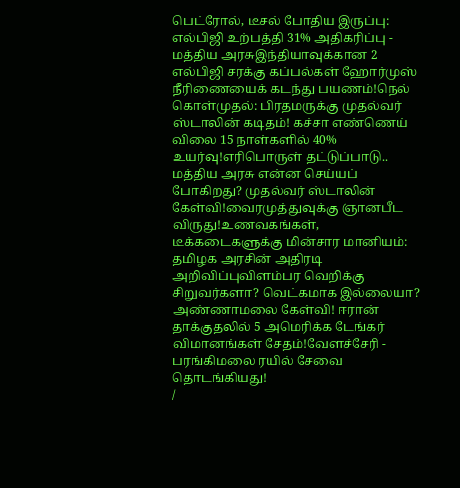பெட்ரோல், டீசல் போதிய இருப்பு: எல்பிஜி உற்பத்தி 31% அதிகரிப்பு - மத்திய அரசுஇந்தியாவுக்கான 2 எல்பிஜி சரக்கு கப்பல்கள் ஹோர்முஸ் நீரிணையைக் கடந்து பயணம்!நெல் கொள்முதல்: பிரதமருக்கு முதல்வர் ஸ்டாலின் கடிதம்! கச்சா எண்ணெய் விலை 15 நாள்களில் 40% உயர்வு!எரிபொருள் தட்டுப்பாடு.. மத்திய அரசு என்ன செய்யப் போகிறது? முதல்வர் ஸ்டாலின் கேள்வி!வைரமுத்துவுக்கு ஞானபீட விருது!உணவகங்கள், டீக்கடைகளுக்கு மின்சார மானியம்: தமிழக அரசின் அதிரடி அறிவிப்புவிளம்பர வெறிக்கு சிறுவர்களா? வெட்கமாக இல்லையா? அண்ணாமலை கேள்வி! ஈரான் தாக்குதலில் 5 அமெரிக்க டேங்கர் விமானங்கள் சேதம்!வேளச்சேரி - பரங்கிமலை ரயில் சேவை தொடங்கியது!
/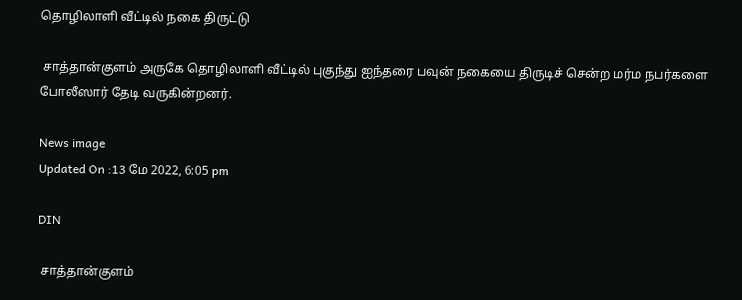தொழிலாளி வீட்டில் நகை திருட்டு

 சாத்தான்குளம் அருகே தொழிலாளி வீட்டில் புகுந்து ஐந்தரை பவுன் நகையை திருடிச் சென்ற மர்ம நபர்களை போலீஸார் தேடி வருகின்றனர்.

News image
Updated On :13 மே 2022, 6:05 pm

DIN

 சாத்தான்குளம்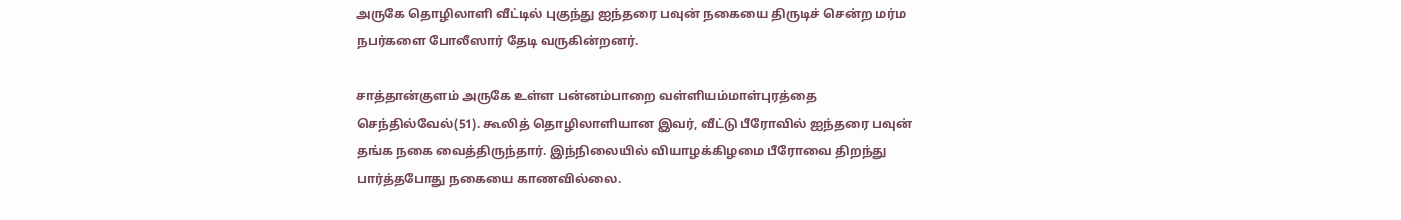அருகே தொழிலாளி வீட்டில் புகுந்து ஐந்தரை பவுன் நகையை திருடிச் சென்ற மர்ம நபர்களை போலீஸார் தேடி வருகின்றனர்.

சாத்தான்குளம் அருகே உள்ள பன்னம்பாறை வள்ளியம்மாள்புரத்தை செந்தில்வேல்(51). கூலித் தொழிலாளியான இவர், வீட்டு பீரோவில் ஐந்தரை பவுன் தங்க நகை வைத்திருந்தார். இந்நிலையில் வியாழக்கிழமை பீரோவை திறந்து பார்த்தபோது நகையை காணவில்லை.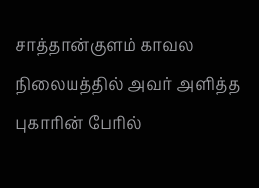சாத்தான்குளம் காவல நிலையத்தில் அவர் அளித்த புகாரின் பேரில்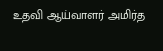உதவி ஆய்வாளர் அமிர்த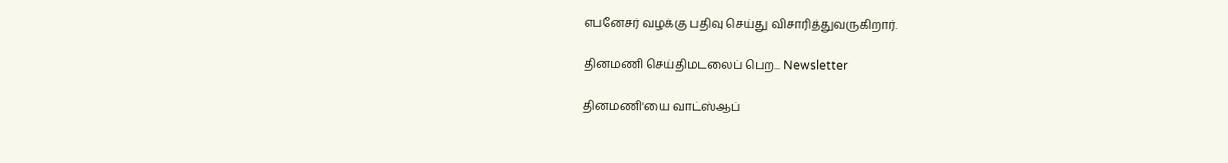எபனேசர் வழக்கு பதிவு செய்து விசாரித்துவருகிறார்.

தினமணி செய்திமடலைப் பெற... Newsletter

தினமணி'யை வாட்ஸ்ஆப்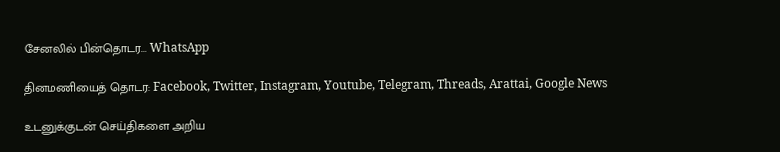சேனலில் பின்தொடர... WhatsApp

தினமணியைத் தொடர: Facebook, Twitter, Instagram, Youtube, Telegram, Threads, Arattai, Google News

உடனுக்குடன் செய்திகளை அறிய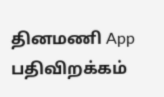தினமணி App பதிவிறக்கம்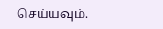செய்யவும்.